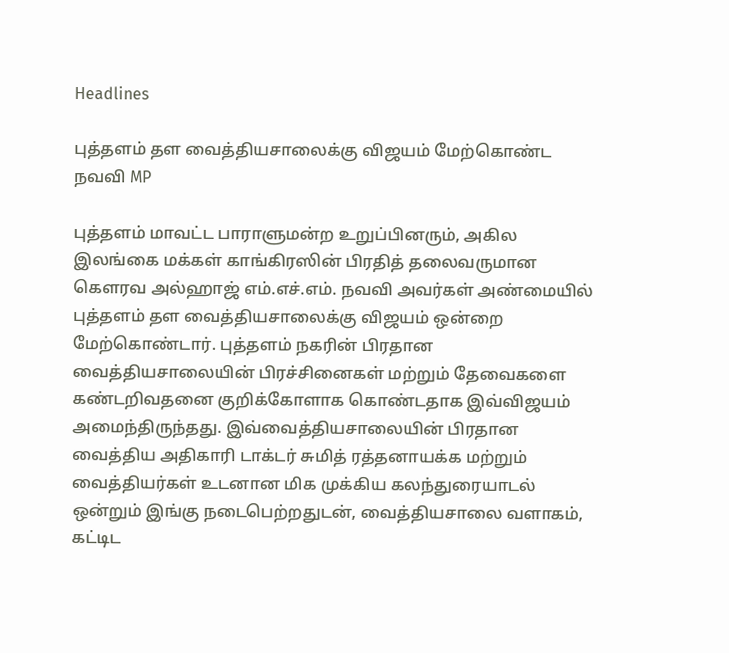Headlines

புத்தளம் தள வைத்தியசாலைக்கு விஜயம் மேற்கொண்ட நவவி MP

புத்தளம் மாவட்ட பாராளுமன்ற உறுப்பினரும், அகில இலங்கை மக்கள் காங்கிரஸின் பிரதித் தலைவருமான கெளரவ அல்ஹாஜ் எம்.எச்.எம். நவவி அவர்கள் அண்மையில் புத்தளம் தள வைத்தியசாலைக்கு விஜயம் ஒன்றை மேற்கொண்டார். புத்தளம் நகரின் பிரதான வைத்தியசாலையின் பிரச்சினைகள் மற்றும் தேவைகளை கண்டறிவதனை குறிக்கோளாக கொண்டதாக இவ்விஜயம் அமைந்திருந்தது. இவ்வைத்தியசாலையின் பிரதான வைத்திய அதிகாரி டாக்டர் சுமித் ரத்தனாயக்க மற்றும் வைத்தியர்கள் உடனான மிக முக்கிய கலந்துரையாடல் ஒன்றும் இங்கு நடைபெற்றதுடன், வைத்தியசாலை வளாகம், கட்டிட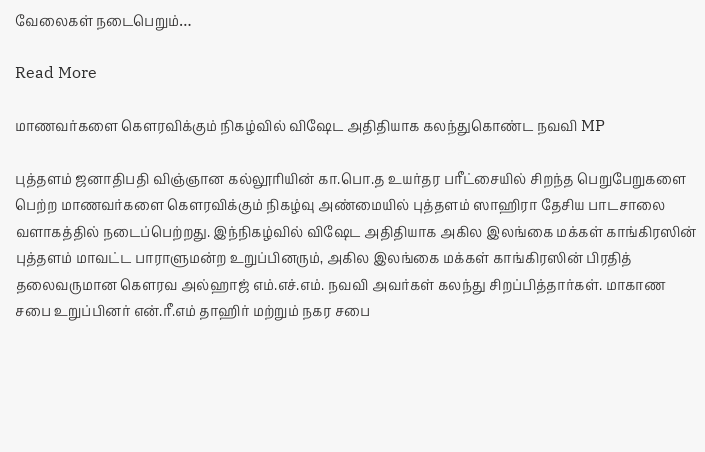வேலைகள் நடைபெறும்…

Read More

மாணவர்களை கௌரவிக்கும் நிகழ்வில் விஷேட அதிதியாக கலந்துகொண்ட நவவி MP

புத்தளம் ஜனாதிபதி விஞ்ஞான கல்லூரியின் கா.பொ.த உயர்தர பரீட்சையில் சிறந்த பெறுபேறுகளை பெற்ற மாணவர்களை கௌரவிக்கும் நிகழ்வு அண்மையில் புத்தளம் ஸாஹிரா தேசிய பாடசாலை வளாகத்தில் நடைப்பெற்றது. இந்நிகழ்வில் விஷேட அதிதியாக அகில இலங்கை மக்கள் காங்கிரஸின் புத்தளம் மாவட்ட பாராளுமன்ற உறுப்பினரும், அகில இலங்கை மக்கள் காங்கிரஸின் பிரதித் தலைவருமான கெளரவ அல்ஹாஜ் எம்.எச்.எம். நவவி அவர்கள் கலந்து சிறப்பித்தார்கள். மாகாண சபை உறுப்பினர் என்.ரீ.எம் தாஹிர் மற்றும் நகர சபை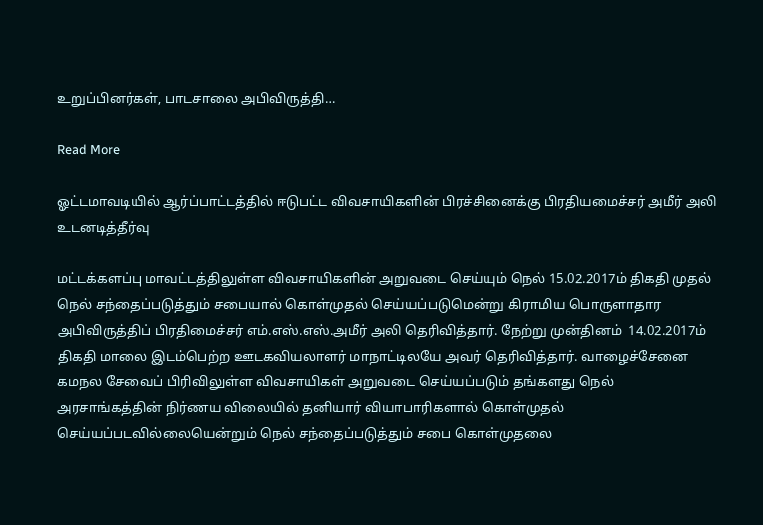உறுப்பினர்கள், பாடசாலை அபிவிருத்தி…

Read More

ஓட்டமாவடியில் ஆர்ப்பாட்டத்தில் ஈடுபட்ட விவசாயிகளின் பிரச்சினைக்கு பிரதியமைச்சர் அமீர் அலி உடனடித்தீர்வு

மட்டக்களப்பு மாவட்டத்திலுள்ள விவசாயிகளின் அறுவடை செய்யும் நெல் 15.02.2017ம் திகதி முதல் நெல் சந்தைப்படுத்தும் சபையால் கொள்முதல் செய்யப்படுமென்று கிராமிய பொருளாதார அபிவிருத்திப் பிரதிமைச்சர் எம்.எஸ்.எஸ்.அமீர் அலி தெரிவித்தார். நேற்று முன்தினம்  14.02.2017ம் திகதி மாலை இடம்பெற்ற ஊடகவியலாளர் மாநாட்டிலயே அவர் தெரிவித்தார். வாழைச்சேனை கமநல சேவைப் பிரிவிலுள்ள விவசாயிகள் அறுவடை செய்யப்படும் தங்களது நெல் அரசாங்கத்தின் நிர்ணய விலையில் தனியார் வியாபாரிகளால் கொள்முதல் செய்யப்படவில்லையென்றும் நெல் சந்தைப்படுத்தும் சபை கொள்முதலை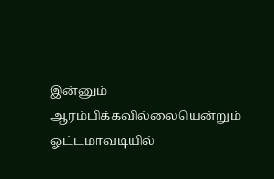இன்னும் ஆரம்பிக்கவில்லையென்றும் ஓட்டமாவடியில்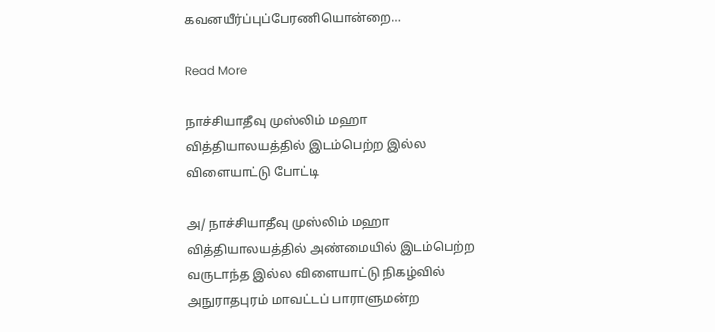கவனயீர்ப்புப்பேரணியொன்றை…

Read More

நாச்சியாதீவு முஸ்லிம் மஹா வித்தியாலயத்தில் இடம்பெற்ற இல்ல விளையாட்டு போட்டி

அ/ நாச்சியாதீவு முஸ்லிம் மஹா வித்தியாலயத்தில் அண்மையில் இடம்பெற்ற வருடாந்த இல்ல விளையாட்டு நிகழ்வில் அநுராதபுரம் மாவட்டப் பாராளுமன்ற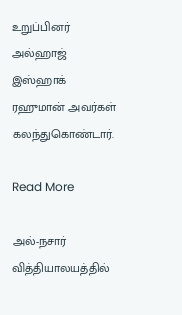உறுப்பினர் அல்ஹாஜ் இஸ்ஹாக் ரஹுமான் அவர்கள் கலந்துகொண்டார்.

Read More

அல்-நசார் வித்தியாலயத்தில்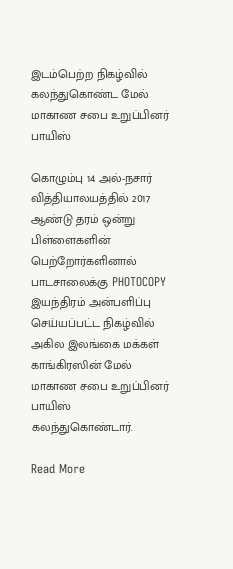இடம்பெற்ற நிகழ்வில் கலந்துகொண்ட மேல் மாகாண சபை உறுப்பினர் பாயிஸ்

கொழும்பு 14 அல்-நசார் வித்தியாலயத்தில் 2017 ஆண்டு தரம் ஒன்று பிள்ளைகளின் பெற்றோர்களினால் பாடசாலைக்கு PHOTOCOPY இயந்திரம் அன்பளிப்பு செய்யப்பட்ட நிகழ்வில் அகில இலங்கை மக்கள் காங்கிரஸின் மேல் மாகாண சபை உறுப்பினர் பாயிஸ் கலந்துகொண்டார்.

Read More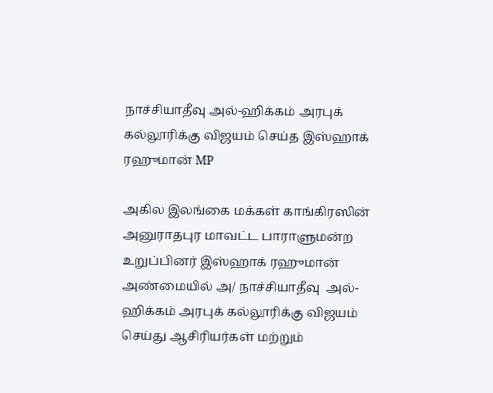நாச்சியாதீவு அல்-ஹிக்கம் அரபுக் கல்லூரிக்கு விஜயம் செய்த இஸ்ஹாக் ரஹுமான் MP

அகில இலங்கை மக்கள் காங்கிரஸின் அனுராதபுர மாவட்ட பாராளுமன்ற உறுப்பினர் இஸ்ஹாக் ரஹுமான் அண்மையில் அ/ நாச்சியாதீவு  அல்-ஹிக்கம் அரபுக் கல்லூரிக்கு விஜயம் செய்து ஆசிரியர்கள் மற்றும்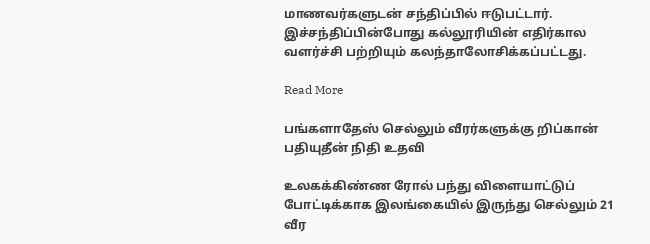மாணவர்களுடன் சந்திப்பில் ஈடுபட்டார். இச்சந்திப்பின்போது கல்லூரியின் எதிர்கால வளர்ச்சி பற்றியும் கலந்தாலோசிக்கப்பட்டது.

Read More

பங்களாதேஸ் செல்லும் வீரர்களுக்கு றிப்கான் பதியுதீன் நிதி உதவி

உலகக்கிண்ண ரோல் பந்து விளையாட்டுப் போட்டிக்காக இலங்கையில் இருந்து செல்லும் 21 வீர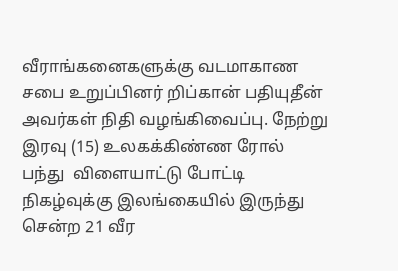வீராங்கனைகளுக்கு வடமாகாண சபை உறுப்பினர் றிப்கான் பதியுதீன் அவர்கள் நிதி வழங்கிவைப்பு. நேற்று இரவு (15) உலகக்கிண்ண ரோல் பந்து  விளையாட்டு போட்டி நிகழ்வுக்கு இலங்கையில் இருந்து சென்ற 21 வீர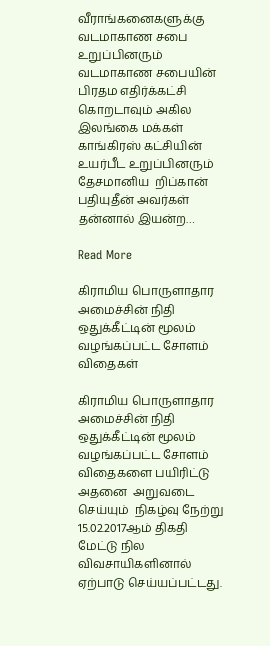வீராங்கனைகளுக்கு வடமாகாண சபை உறுப்பினரும் வடமாகாண சபையின்  பிரதம எதிர்க்கட்சி கொறடாவும் அகில இலங்கை மக்கள் காங்கிரஸ் கட்சியின் உயர்பீட உறுப்பினரும்  தேசமானிய  றிப்கான் பதியுதீன் அவர்கள்  தன்னால் இயன்ற…

Read More

கிராமிய பொருளாதார அமைச்சின் நிதி ஒதுக்கீட்டின் மூலம் வழங்கப்பட்ட சோளம் விதைகள்

கிராமிய பொருளாதார அமைச்சின் நிதி ஒதுக்கீட்டின் மூலம் வழங்கப்பட்ட சோளம் விதைகளை பயிரிட்டு அதனை  அறுவடை செய்யும்  நிகழ்வு நேற்று 15.02.2017ஆம் திகதி மேட்டு நில விவசாயிகளினால் ஏற்பாடு செய்யப்பட்டது.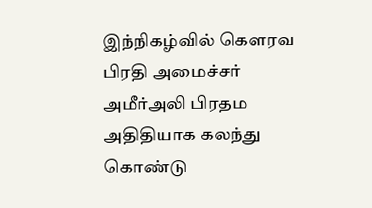இந்நிகழ்வில் கௌரவ பிரதி அமைச்சர் அமீர்அலி பிரதம அதிதியாக கலந்து கொண்டு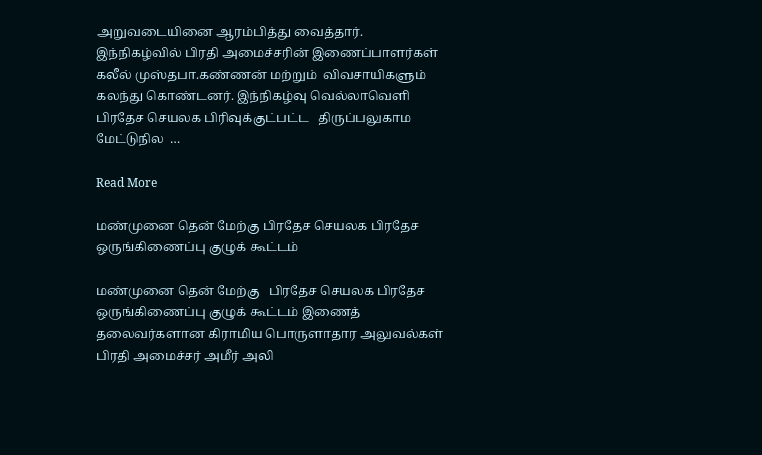அறுவடையினை ஆரம்பித்து வைத்தார். இந்நிகழ்வில் பிரதி அமைச்சரின் இணைப்பாளர்கள் கலீல் முஸ்தபா.கண்ணன் மற்றும்  விவசாயிகளும் கலந்து கொண்டனர். இந்நிகழ்வு வெல்லாவெளி பிரதேச செயலக பிரிவுக்குட்பட்ட   திருப்பலுகாம   மேட்டுநில  …

Read More

மண்முனை தென் மேற்கு பிரதேச செயலக பிரதேச ஒருங்கிணைப்பு குழுக் கூட்டம்

மண்முனை தென் மேற்கு   பிரதேச செயலக பிரதேச ஒருங்கிணைப்பு குழுக் கூட்டம் இணைத் தலைவர்களான கிராமிய பொருளாதார அலுவல்கள் பிரதி அமைச்சர் அமீர் அலி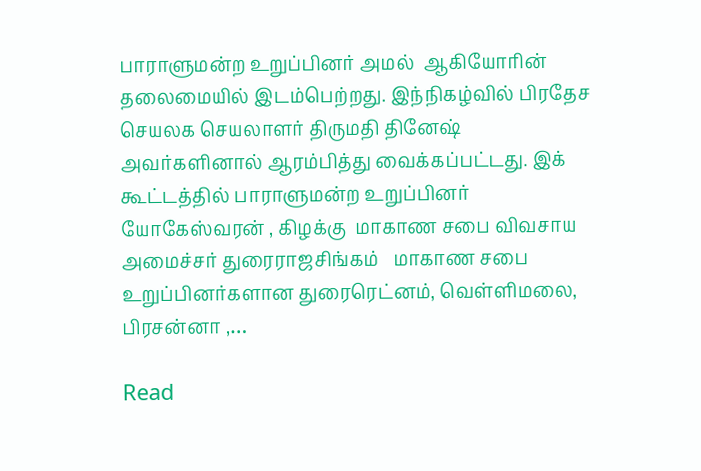பாராளுமன்ற உறுப்பினர் அமல்  ஆகியோரின் தலைமையில் இடம்பெற்றது. இந்நிகழ்வில் பிரதேச செயலக செயலாளர் திருமதி தினேஷ்   அவர்களினால் ஆரம்பித்து வைக்கப்பட்டது. இக் கூட்டத்தில் பாராளுமன்ற உறுப்பினர் யோகேஸ்வரன் , கிழக்கு  மாகாண சபை விவசாய அமைச்சர் துரைராஜசிங்கம்   மாகாண சபை உறுப்பினர்களான துரைரெட்னம், வெள்ளிமலை, பிரசன்னா ,…

Read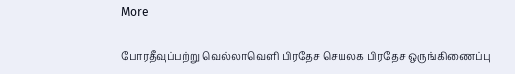More

போரதீவுப்பற்று வெல்லாவெளி பிரதேச செயலக பிரதேச ஒருங்கிணைப்பு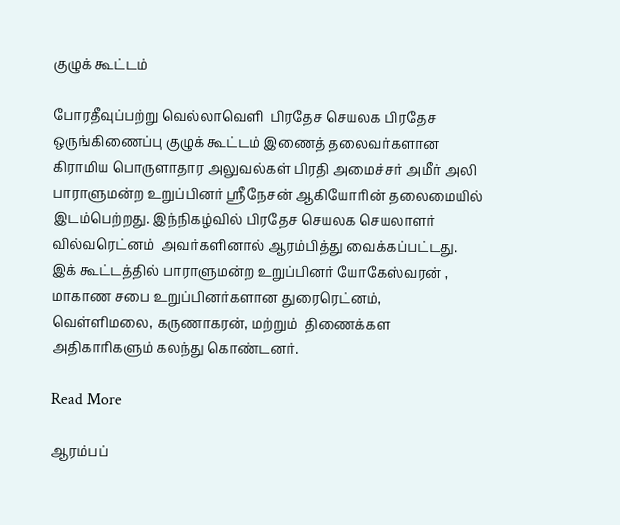குழுக் கூட்டம்

போரதீவுப்பற்று வெல்லாவெளி  பிரதேச செயலக பிரதேச ஒருங்கிணைப்பு குழுக் கூட்டம் இணைத் தலைவர்களான கிராமிய பொருளாதார அலுவல்கள் பிரதி அமைச்சர் அமீர் அலி  பாராளுமன்ற உறுப்பினர் ஸ்ரீநேசன் ஆகியோரின் தலைமையில் இடம்பெற்றது. இந்நிகழ்வில் பிரதேச செயலக செயலாளர் வில்வரெட்னம்  அவர்களினால் ஆரம்பித்து வைக்கப்பட்டது. இக் கூட்டத்தில் பாராளுமன்ற உறுப்பினர் யோகேஸ்வரன் , மாகாண சபை உறுப்பினர்களான துரைரெட்னம், வெள்ளிமலை, கருணாகரன், மற்றும்  திணைக்கள அதிகாரிகளும் கலந்து கொண்டனர்.

Read More

ஆரம்பப்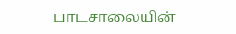பாடசாலையின்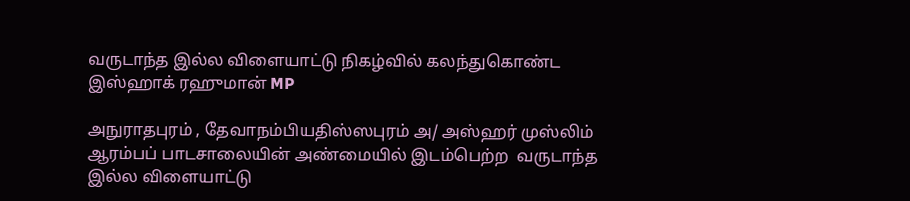வருடாந்த இல்ல விளையாட்டு நிகழ்வில் கலந்துகொண்ட இஸ்ஹாக் ரஹுமான் MP

அநுராதபுரம் , தேவாநம்பியதிஸ்ஸபுரம் அ/ அஸ்ஹர் முஸ்லிம் ஆரம்பப் பாடசாலையின் அண்மையில் இடம்பெற்ற  வருடாந்த இல்ல விளையாட்டு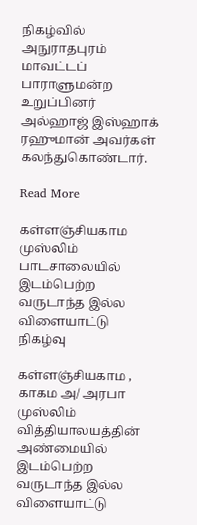நிகழ்வில் அநுராதபுரம் மாவட்டப் பாராளுமன்ற உறுப்பினர் அல்ஹாஜ் இஸ்ஹாக் ரஹுமான் அவர்கள் கலந்துகொண்டார்.

Read More

கள்ளஞ்சியகாம முஸ்லிம் பாடசாலையில் இடம்பெற்ற வருடாந்த இல்ல விளையாட்டு நிகழ்வு

கள்ளஞ்சியகாம , காகம அ/ அரபா முஸ்லிம் வித்தியாலயத்தின் அண்மையில் இடம்பெற்ற வருடாந்த இல்ல விளையாட்டு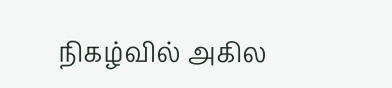நிகழ்வில் அகில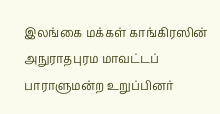இலங்கை மக்கள் காங்கிரஸின் அநுராதபுரம மாவட்டப் பாராளுமன்ற உறுப்பினர்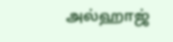அல்ஹாஜ்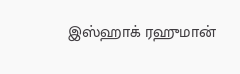இஸ்ஹாக் ரஹுமான்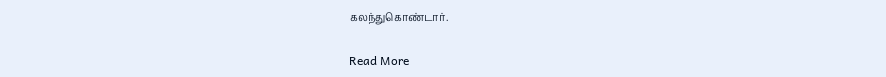கலந்துகொண்டார்.

Read More